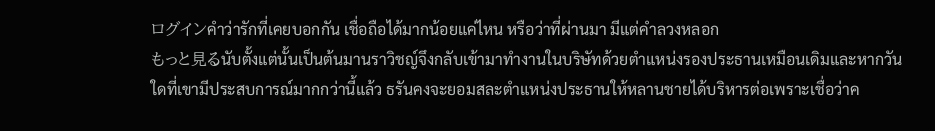ログインคำว่ารักที่เคยบอกกัน เชื่อถือได้มากน้อยแค่ไหน หรือว่าที่ผ่านมา มีแต่คำลวงหลอก
もっと見るนับตั้งแต่นั้นเป็นต้นมานราวิชญ์จึงกลับเข้ามาทำงานในบริษัทด้วยตำแหน่งรองประธานเหมือนเดิมและหากวันใดที่เขามีประสบการณ์มากกว่านี้แล้ว ธรันคงจะยอมสละตำแหน่งประธานให้หลานชายได้บริหารต่อเพราะเชื่อว่าค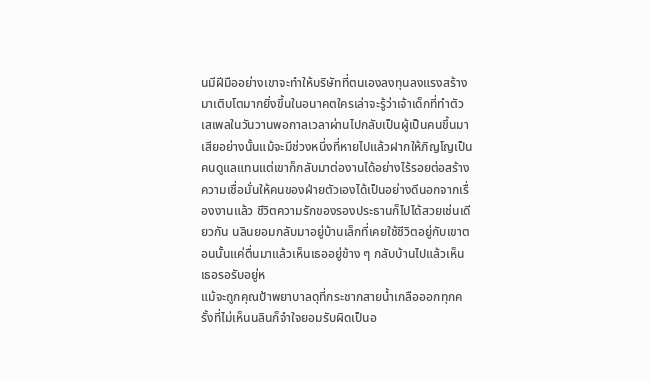นมีฝีมืออย่างเขาจะทำให้บริษัทที่ตนเองลงทุนลงแรงสร้างมาเติบโตมากยิ่งขึ้นในอนาคตใครเล่าจะรู้ว่าเจ้าเด็กที่ทำตัวเสเพลในวันวานพอกาลเวลาผ่านไปกลับเป็นผู้เป็นคนขึ้นมาเสียอย่างนั้นแม้จะมีช่วงหนึ่งที่หายไปแล้วฝากให้ภิญโญเป็นคนดูแลแทนแต่เขาก็กลับมาต่องานได้อย่างไร้รอยต่อสร้างความเชื่อมั่นให้คนของฝ่ายตัวเองได้เป็นอย่างดีนอกจากเรื่องงานแล้ว ชีวิตความรักของรองประธานก็ไปได้สวยเช่นเดียวกัน นลินยอมกลับมาอยู่บ้านเล็กที่เคยใช้ชีวิตอยู่กับเขาตอนนั้นแค่ตื่นมาแล้วเห็นเธออยู่ข้าง ๆ กลับบ้านไปแล้วเห็นเธอรอรับอยู่ห
แม้จะถูกคุณป้าพยาบาลดุที่กระชากสายน้ำเกลือออกทุกครั้งที่ไม่เห็นนลินก็จำใจยอมรับผิดเป็นอ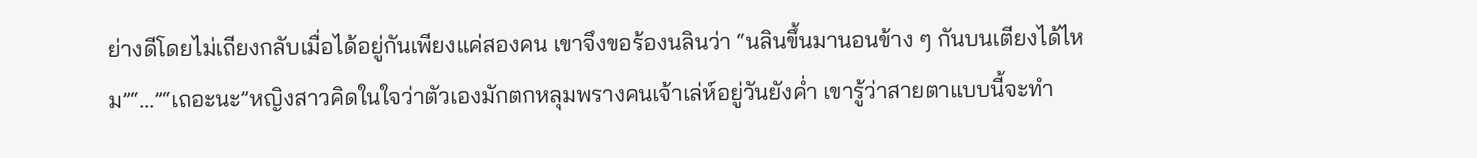ย่างดีโดยไม่เถียงกลับเมื่อได้อยู่กันเพียงแค่สองคน เขาจึงขอร้องนลินว่า “นลินขึ้นมานอนข้าง ๆ กันบนเตียงได้ไหม”“...”“เถอะนะ”หญิงสาวคิดในใจว่าตัวเองมักตกหลุมพรางคนเจ้าเล่ห์อยู่วันยังค่ำ เขารู้ว่าสายตาแบบนี้จะทำ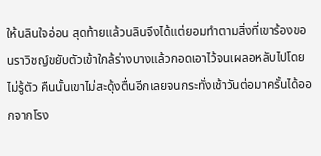ให้นลินใจอ่อน สุดท้ายแล้วนลินจึงได้แต่ยอมทำตามสิ่งที่เขาร้องขอนราวิชญ์ขยับตัวเข้าใกล้ร่างบางแล้วกอดเอาไว้จนเผลอหลับไปโดยไม่รู้ตัว คืนนั้นเขาไม่สะดุ้งตื่นอีกเลยจนกระทั่งเช้าวันต่อมาครั้นได้ออกจากโรง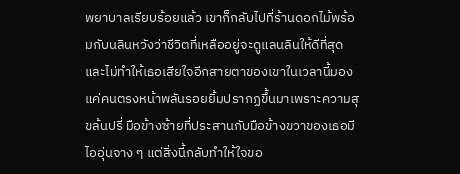พยาบาลเรียบร้อยแล้ว เขาก็กลับไปที่ร้านดอกไม้พร้อมกับนลินหวังว่าชีวิตที่เหลืออยู่จะดูแลนลินให้ดีที่สุดและไม่ทำให้เธอเสียใจอีกสายตาของเขาในเวลานี้มองแค่คนตรงหน้าพลันรอยยิ้มปรากฏขึ้นมาเพราะความสุขล้นปรี่ มือข้างซ้ายที่ประสานกับมือข้างขวาของเธอมีไออุ่นจาง ๆ แต่สิ่งนี้กลับทำให้ใจขอ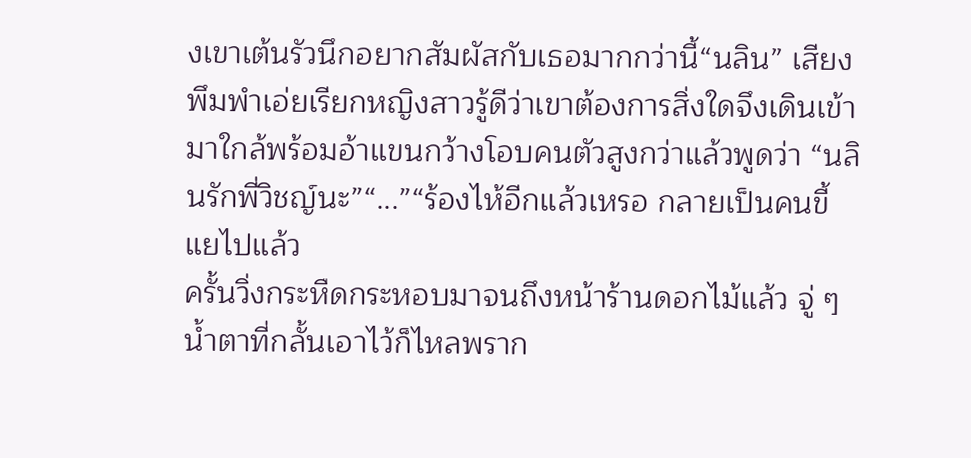งเขาเต้นรัวนึกอยากสัมผัสกับเธอมากกว่านี้“นลิน” เสียงพึมพำเอ่ยเรียกหญิงสาวรู้ดีว่าเขาต้องการสิ่งใดจึงเดินเข้ามาใกล้พร้อมอ้าแขนกว้างโอบคนตัวสูงกว่าแล้วพูดว่า “นลินรักพี่วิชญ์นะ”“...”“ร้องไห้อีกแล้วเหรอ กลายเป็นคนขี้แยไปแล้ว
ครั้นวิ่งกระหืดกระหอบมาจนถึงหน้าร้านดอกไม้แล้ว จู่ ๆ น้ำตาที่กลั้นเอาไว้ก็ไหลพราก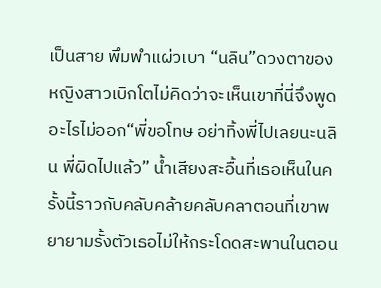เป็นสาย พึมพำแผ่วเบา “นลิน”ดวงตาของหญิงสาวเบิกโตไม่คิดว่าจะเห็นเขาที่นี่จึงพูดอะไรไม่ออก“พี่ขอโทษ อย่าทิ้งพี่ไปเลยนะนลิน พี่ผิดไปแล้ว” น้ำเสียงสะอื้นที่เธอเห็นในครั้งนี้ราวกับคลับคล้ายคลับคลาตอนที่เขาพยายามรั้งตัวเธอไม่ให้กระโดดสะพานในตอน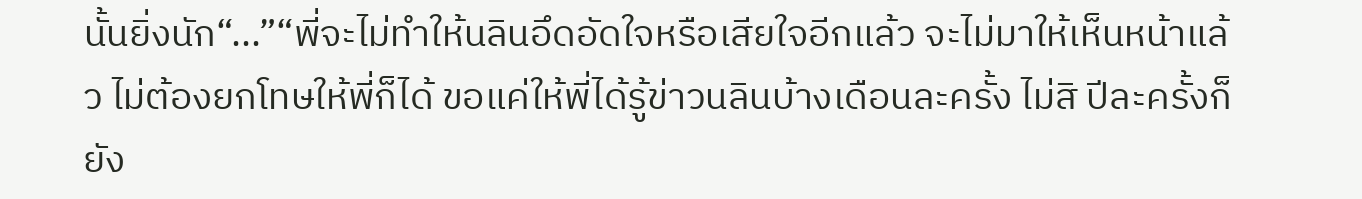นั้นยิ่งนัก“...”“พี่จะไม่ทำให้นลินอึดอัดใจหรือเสียใจอีกแล้ว จะไม่มาให้เห็นหน้าแล้ว ไม่ต้องยกโทษให้พี่ก็ได้ ขอแค่ให้พี่ได้รู้ข่าวนลินบ้างเดือนละครั้ง ไม่สิ ปีละครั้งก็ยัง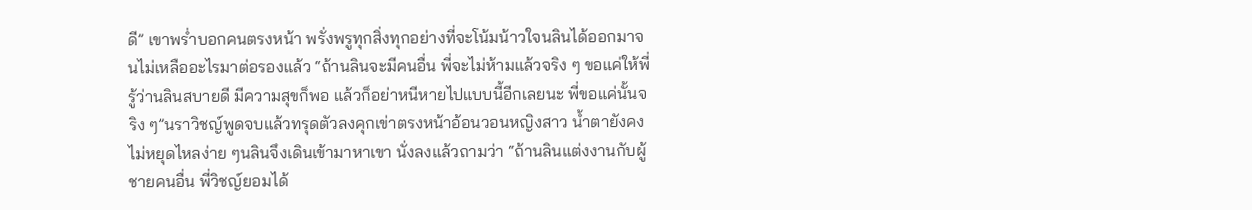ดี” เขาพร่ำบอกคนตรงหน้า พรั่งพรูทุกสิ่งทุกอย่างที่จะโน้มน้าวใจนลินได้ออกมาจนไม่เหลืออะไรมาต่อรองแล้ว “ถ้านลินจะมีคนอื่น พี่จะไม่ห้ามแล้วจริง ๆ ขอแค่ให้พี่รู้ว่านลินสบายดี มีความสุขก็พอ แล้วก็อย่าหนีหายไปแบบนี้อีกเลยนะ พี่ขอแค่นั้นจริง ๆ”นราวิชญ์พูดจบแล้วทรุดตัวลงคุกเข่าตรงหน้าอ้อนวอนหญิงสาว น้ำตายังคงไม่หยุดไหลง่าย ๆนลินจึงเดินเข้ามาหาเขา นั่งลงแล้วถามว่า “ถ้านลินแต่งงานกับผู้ชายคนอื่น พี่วิชญ์ยอมได้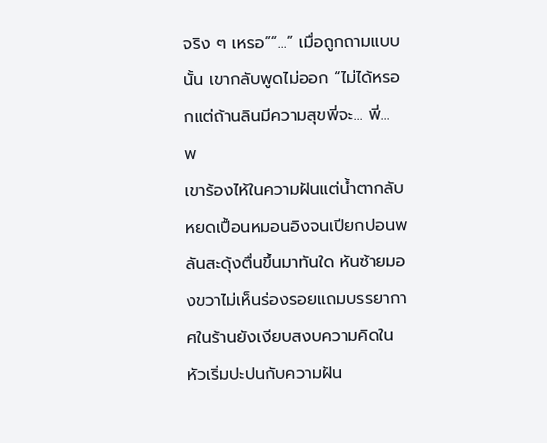จริง ๆ เหรอ”“...” เมื่อถูกถามแบบนั้น เขากลับพูดไม่ออก “ไม่ได้หรอกแต่ถ้านลินมีความสุขพี่จะ... พี่... พ
เขาร้องไห้ในความฝันแต่น้ำตากลับหยดเปื้อนหมอนอิงจนเปียกปอนพลันสะดุ้งตื่นขึ้นมาทันใด หันซ้ายมองขวาไม่เห็นร่องรอยแถมบรรยากาศในร้านยังเงียบสงบความคิดในหัวเริ่มปะปนกับความฝัน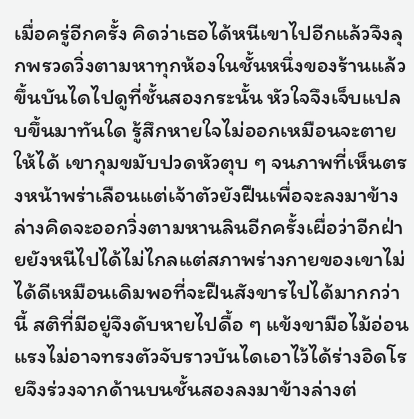เมื่อครู่อีกครั้ง คิดว่าเธอได้หนีเขาไปอีกแล้วจึงลุกพรวดวิ่งตามหาทุกห้องในชั้นหนึ่งของร้านแล้วขึ้นบันไดไปดูที่ชั้นสองกระนั้น หัวใจจึงเจ็บแปลบขึ้นมาทันใด รู้สึกหายใจไม่ออกเหมือนจะตายให้ได้ เขากุมขมับปวดหัวตุบ ๆ จนภาพที่เห็นตรงหน้าพร่าเลือนแต่เจ้าตัวยังฝืนเพื่อจะลงมาข้างล่างคิดจะออกวิ่งตามหานลินอีกครั้งเผื่อว่าอีกฝ่ายยังหนีไปได้ไม่ไกลแต่สภาพร่างกายของเขาไม่ได้ดีเหมือนเดิมพอที่จะฝืนสังขารไปได้มากกว่านี้ สติที่มีอยู่จึงดับหายไปดื้อ ๆ แข้งขามือไม้อ่อนแรงไม่อาจทรงตัวจับราวบันไดเอาไว้ได้ร่างอิดโรยจึงร่วงจากด้านบนชั้นสองลงมาข้างล่างต่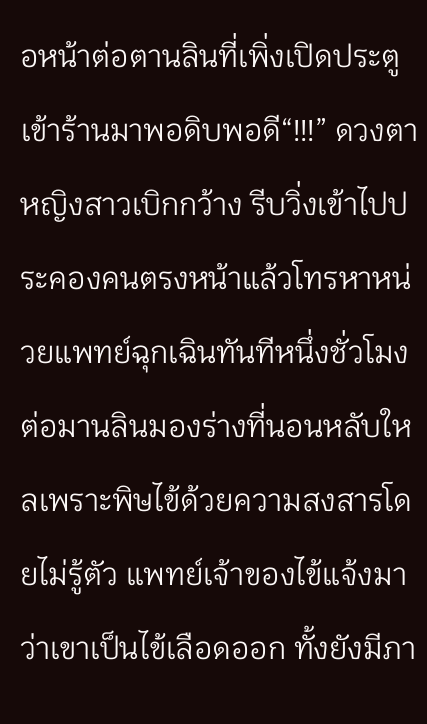อหน้าต่อตานลินที่เพิ่งเปิดประตูเข้าร้านมาพอดิบพอดี“!!!” ดวงตาหญิงสาวเบิกกว้าง รีบวิ่งเข้าไปประคองคนตรงหน้าแล้วโทรหาหน่วยแพทย์ฉุกเฉินทันทีหนึ่งชั่วโมงต่อมานลินมองร่างที่นอนหลับใหลเพราะพิษไข้ด้วยความสงสารโดยไม่รู้ตัว แพทย์เจ้าของไข้แจ้งมาว่าเขาเป็นไข้เลือดออก ทั้งยังมีภา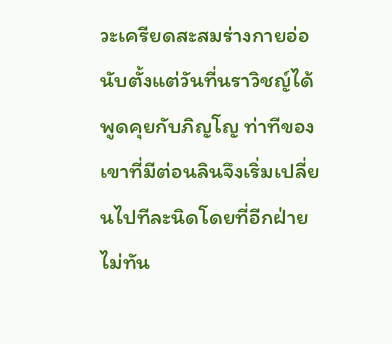วะเครียดสะสมร่างกายอ่อ
นับตั้งแต่วันที่นราวิชญ์ได้พูดคุยกับภิญโญ ท่าทีของเขาที่มีต่อนลินจึงเริ่มเปลี่ยนไปทีละนิดโดยที่อีกฝ่ายไม่ทัน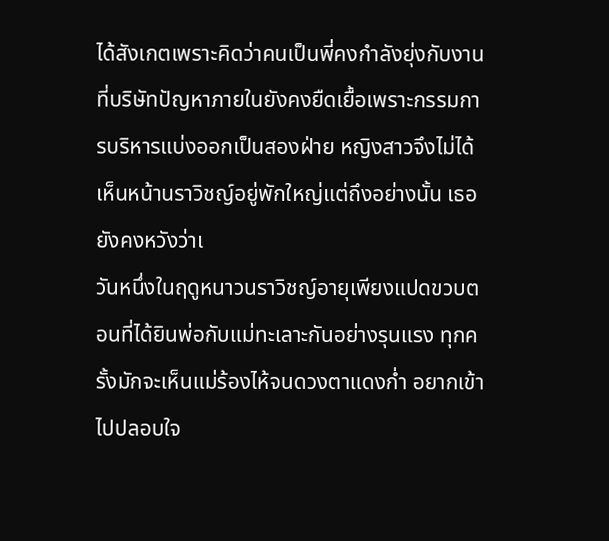ได้สังเกตเพราะคิดว่าคนเป็นพี่คงกำลังยุ่งกับงานที่บริษัทปัญหาภายในยังคงยืดเยื้อเพราะกรรมการบริหารแบ่งออกเป็นสองฝ่าย หญิงสาวจึงไม่ได้เห็นหน้านราวิชญ์อยู่พักใหญ่แต่ถึงอย่างนั้น เธอยังคงหวังว่าเ
วันหนึ่งในฤดูหนาวนราวิชญ์อายุเพียงแปดขวบตอนที่ได้ยินพ่อกับแม่ทะเลาะกันอย่างรุนแรง ทุกครั้งมักจะเห็นแม่ร้องไห้จนดวงตาแดงก่ำ อยากเข้าไปปลอบใจ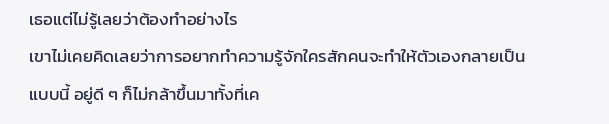เธอแต่ไม่รู้เลยว่าต้องทำอย่างไร
เขาไม่เคยคิดเลยว่าการอยากทำความรู้จักใครสักคนจะทำให้ตัวเองกลายเป็นแบบนี้ อยู่ดี ๆ ก็ไม่กล้าขึ้นมาทั้งที่เค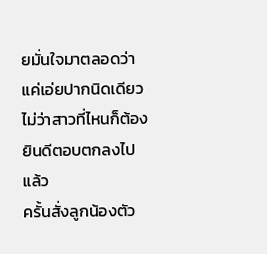ยมั่นใจมาตลอดว่าแค่เอ่ยปากนิดเดียว ไม่ว่าสาวที่ไหนก็ต้องยินดีตอบตกลงไปแล้ว
ครั้นสั่งลูกน้องตัว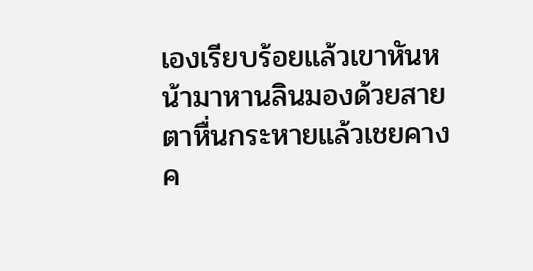เองเรียบร้อยแล้วเขาหันหน้ามาหานลินมองด้วยสายตาหื่นกระหายแล้วเชยคางค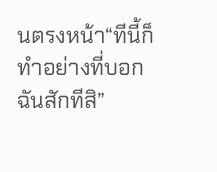นตรงหน้า“ทีนี้ก็ทำอย่างที่บอกฉันสักทีสิ”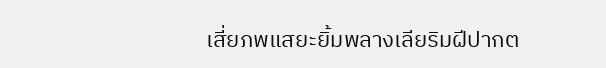เสี่ยภพแสยะยิ้มพลางเลียริมฝีปากต